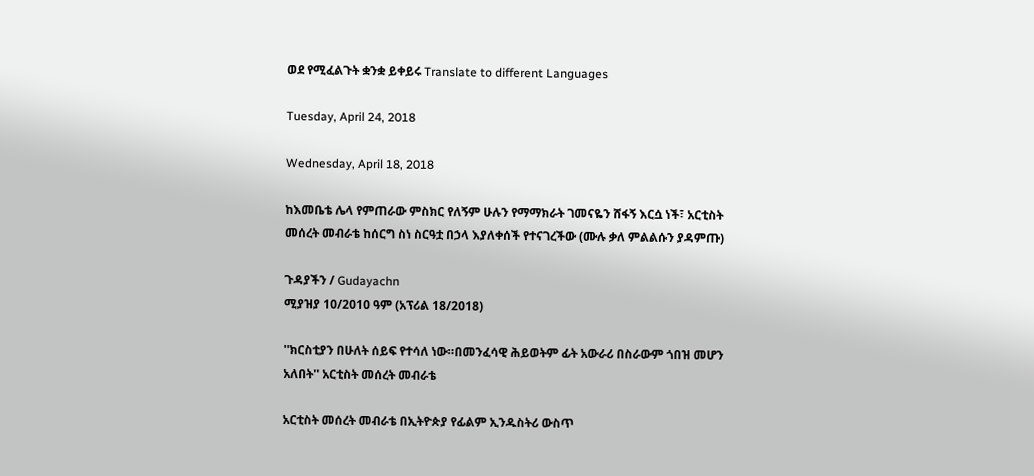ወደ የሚፈልጉት ቋንቋ ይቀይሩ Translate to different Languages

Tuesday, April 24, 2018

Wednesday, April 18, 2018

ከእመቤቴ ሌላ የምጠራው ምስክር የለኝም ሁሉን የማማክራት ገመናዬን ሸፋኝ እርሷ ነች፣ አርቲስት መሰረት መብራቴ ከሰርግ ስነ ስርዓቷ በኃላ እያለቀሰች የተናገረችው (ሙሉ ቃለ ምልልሱን ያዳምጡ)

ጉዳያችን / Gudayachn
ሚያዝያ 10/2010 ዓም (አፕሪል 18/2018)

''ክርስቲያን በሁለት ሰይፍ የተሳለ ነው።በመንፈሳዊ ሕይወትም ፊት አውራሪ በስራውም ጎበዝ መሆን አለበት'' አርቲስት መሰረት መብራቴ

አርቲስት መሰረት መብራቴ በኢትዮጵያ የፊልም ኢንዱስትሪ ውስጥ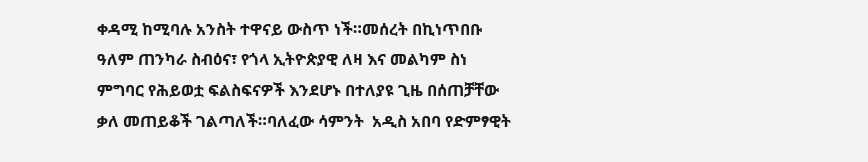ቀዳሚ ከሚባሉ አንስት ተዋናይ ውስጥ ነች።መሰረት በኪነጥበቡ ዓለም ጠንካራ ስብዕና፣ የጎላ ኢትዮጵያዊ ለዛ እና መልካም ስነ ምግባር የሕይወቷ ፍልስፍናዎች እንደሆኑ በተለያዩ ጊዜ በሰጠቻቸው ቃለ መጠይቆች ገልጣለች።ባለፈው ሳምንት  አዲስ አበባ የድምፃዊት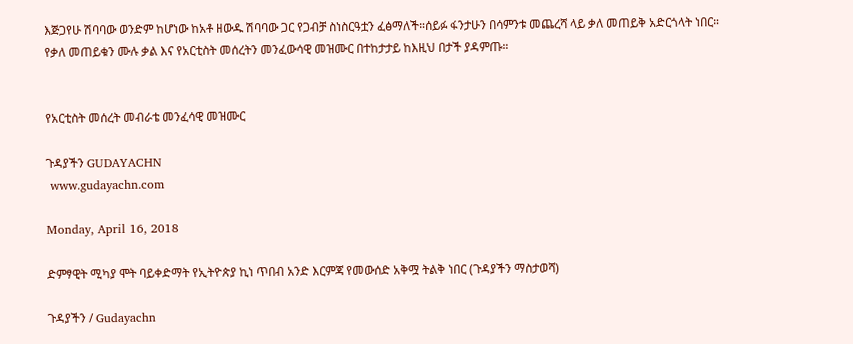እጅጋየሁ ሽባባው ወንድም ከሆነው ከአቶ ዘውዱ ሽባባው ጋር የጋብቻ ስነስርዓቷን ፈፅማለች።ሰይፉ ፋንታሁን በሳምንቱ መጨረሻ ላይ ቃለ መጠይቅ አድርጎላት ነበር።
የቃለ መጠይቁን ሙሉ ቃል እና የአርቲስት መሰረትን መንፈውሳዊ መዝሙር በተከታታይ ከእዚህ በታች ያዳምጡ።


የአርቲስት መሰረት መብራቴ መንፈሳዊ መዝሙር

ጉዳያችን GUDAYACHN
 www.gudayachn.com

Monday, April 16, 2018

ድምፃዊት ሚካያ ሞት ባይቀድማት የኢትዮጵያ ኪነ ጥበብ አንድ እርምጃ የመውሰድ አቅሟ ትልቅ ነበር (ጉዳያችን ማስታወሻ)

ጉዳያችን / Gudayachn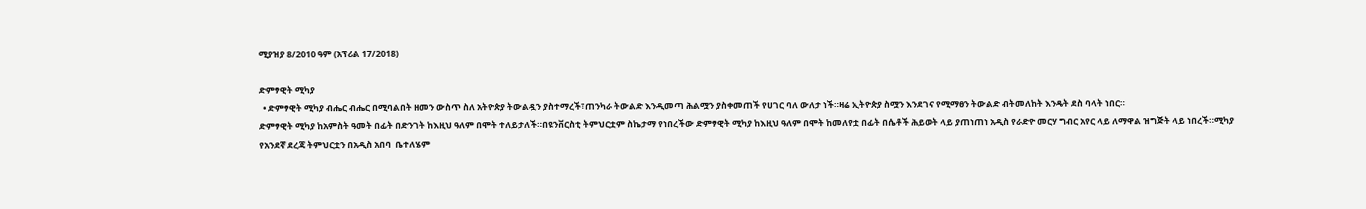ሚያዝያ 8/2010 ዓም (አፕሪል 17/2018)

ድምፃዊት ሚካያ
  • ድምፃዊት ሚካያ ብሔር ብሔር በሚባልበት ዘመን ውስጥ ስለ አትዮጵያ ትውልዷን ያስተማረች፣ጠንካራ ትውልድ እንዲመጣ ሕልሟን ያስቀመጠች የሀገር ባለ ውለታ ነች።ዛሬ ኢትዮጵያ ስሟን እንደገና የሚማፀን ትውልድ ብትመለከት እንዴት ደስ ባላት ነበር።
ድምፃዊት ሚካያ ከአምስት ዓመት በፊት በድንገት ከእዚህ ዓለም በሞት ተለይታለች።በዩንቨርስቲ ትምህርቷም ስኬታማ የነበረችው ድምፃዊት ሚካያ ከእዚህ ዓለም በሞት ከመለየቷ በፊት በሴቶች ሕይወት ላይ ያጠነጠነ አዲስ የራድዮ መርሃ ግብር አየር ላይ ለማዋል ዝግጅት ላይ ነበረች።ሚካያ የአንደኛ ደረጃ ትምህርቷን በአዲስ አበባ  ቤተለሄም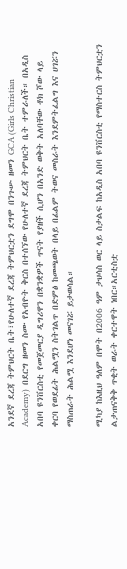አንደኛ ደረጃ ትምህርት ቤት፣የሁለተኛ ደረጃ ትምህርቷን ደግሞ በንጉሡ ዘመን GCA (Girls Christian Academy)  በደርግ ዘመን ስሙ የአብዮት ቅርስ በተሰኘው የሁለተኛ ደረጃ ትምህርት ቤት ተምራለች። በአዲስ አበባ ዩንቨርስቲ የመጀመርያ ዲግሪዋን በቋንቋዎች ጥናት የያዘች ሲሆን በአንድ ወቅት አለባቸው ቶክ ሾው ላይ ቀርባ የወደፊት ሕልሟን ስትገልጥ በድምፅ ከመጫወት በላይ በፊልም ትወና መስራት እንደምትፈልግ እና ሀገሯን ማስጠራት ሕልሟ እንደሆነ መናገሯ ይታወሳል።

ሚካያ ከእዚህ ዓለም በሞት በ2006 ዓም ታህሳስ ወር ላይ ስታልፍ ከአዲስ አበባ ዩንቨርስቲ የማስተርስ ትምህርቷን ልታጠናቅቅ ጥቂት ወራት ቀርተዋት ነበር።አርቲስቷ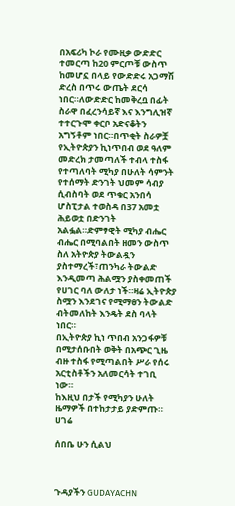በአፍሪካ ኮራ የሙዚቃ ውድድር ተመርጣ ከ20 ምርጦቹ ውስጥ ከመሆኗ በላይ የውድድሩ አጋማሽ ድረስ በጥሩ ውጤት ደርሳ ነበር።ለውድድር ከመቅረቧ በፊት ስራዋ በፈረንሳይኛ እና እንግሊዝኛ ተተርጉሞ ቀርቦ አድናቆትን አግኝቶም ነበር።በጥቂት ስራዎቿ የኢትዮጵያን ኪነጥበብ ወደ ዓለም መድረክ ታመጣለች ተብላ ተስፋ የተጣለባት ሚካያ በሁለት ሳምንት የተሰማት ድንገት ህመም ሳብያ ሲብስባት ወደ ጥቁር አንበሳ ሆስፒታል ተወስዳ በ37 አመቷ ሕይወቷ በድንገት አልፏል።ድምፃዊት ሚካያ ብሔር ብሔር በሚባልበት ዘመን ውስጥ ስለ አትዮጵያ ትውልዷን ያስተማረች፣ጠንካራ ትውልድ እንዲመጣ ሕልሟን ያስቀመጠች የሀገር ባለ ውለታ ነች።ዛሬ ኢትዮጵያ ስሟን እንደገና የሚማፀን ትውልድ ብትመለከት እንዴት ደስ ባላት ነበር።
በኢትዮጵያ ኪነ ጥበብ አንጋፋዎቹ በሚታሰቡበት ወቅት በአጭር ጊዜ ብዙ ተስፋ የሚጣልበት ሥራ የሰሩ አርቲስቶችን አለመርሳት ተገቢ ነው።
ከእዚህ በታች የሚካያን ሁለት ዜማዎች በተከታታይ ያድምጡ።
ሀገሬ

ሰበቤ ሁን ሲልህ



ጉዳያችን GUDAYACHN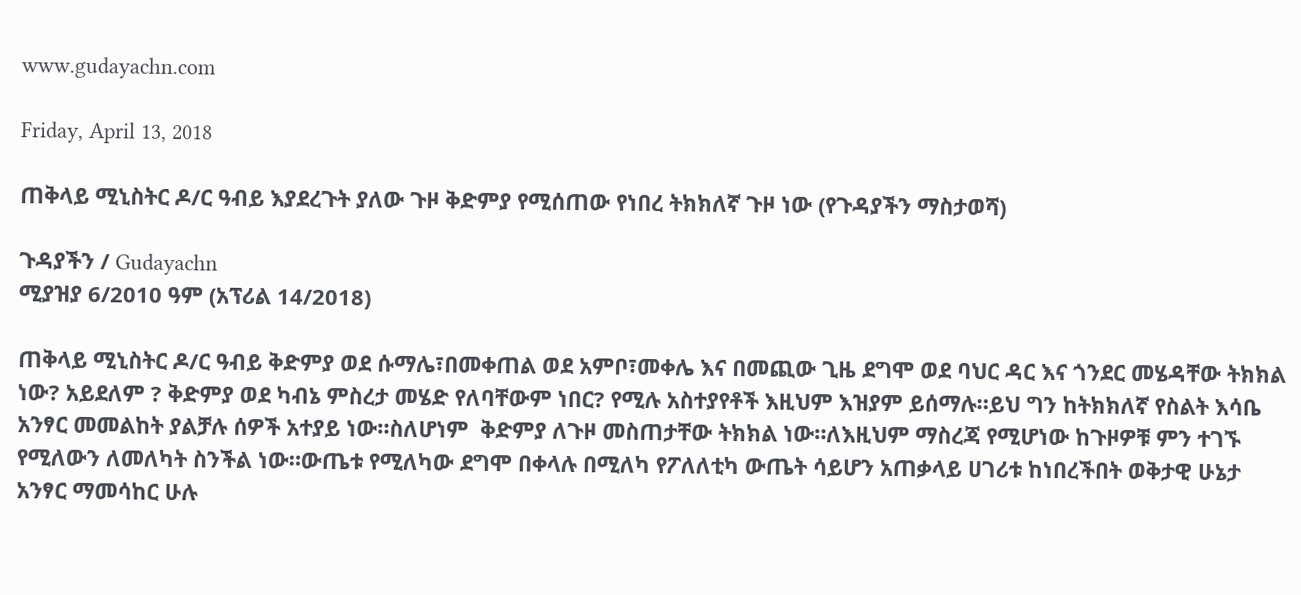www.gudayachn.com

Friday, April 13, 2018

ጠቅላይ ሚኒስትር ዶ/ር ዓብይ እያደረጉት ያለው ጉዞ ቅድምያ የሚሰጠው የነበረ ትክክለኛ ጉዞ ነው (የጉዳያችን ማስታወሻ)

ጉዳያችን / Gudayachn
ሚያዝያ 6/2010 ዓም (አፕሪል 14/2018)

ጠቅላይ ሚኒስትር ዶ/ር ዓብይ ቅድምያ ወደ ሱማሌ፣በመቀጠል ወደ አምቦ፣መቀሌ እና በመጪው ጊዜ ደግሞ ወደ ባህር ዳር እና ጎንደር መሄዳቸው ትክክል ነው? አይደለም ? ቅድምያ ወደ ካብኔ ምስረታ መሄድ የለባቸውም ነበር? የሚሉ አስተያየቶች እዚህም እዝያም ይሰማሉ።ይህ ግን ከትክክለኛ የስልት እሳቤ አንፃር መመልከት ያልቻሉ ሰዎች አተያይ ነው።ስለሆነም  ቅድምያ ለጉዞ መስጠታቸው ትክክል ነው።ለእዚህም ማስረጃ የሚሆነው ከጉዞዎቹ ምን ተገኙ የሚለውን ለመለካት ስንችል ነው።ውጤቱ የሚለካው ደግሞ በቀላሉ በሚለካ የፖለለቲካ ውጤት ሳይሆን አጠቃላይ ሀገሪቱ ከነበረችበት ወቅታዊ ሁኔታ አንፃር ማመሳከር ሁሉ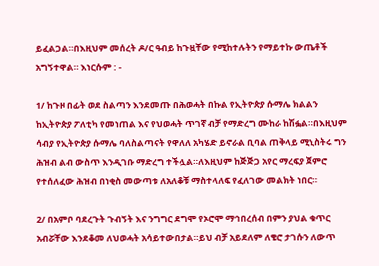ይፈልጋል።በእዚህም መሰረት ዶ/ር ዓብይ ከጉዟቸው የሚከተሉትን የማይተኩ ውጤቶች አግኝተዋል። እነርሱም : -

1/ ከጉዞ በፊት ወደ ስልጣን እንደመጡ በሕወሓት በኩል የኢትዮጵያ ሱማሌ ክልልን ከኢትዮጵያ ፖለቲካ የመነጠል እና የህወሓት ጥገኛ ብቻ የማድረግ ሙከራ ከሽፏል።በእዚህም ሳብያ የኢትዮጵያ ሱማሌ ባለስልጣናት የዋለለ አካሄድ ይኖራል ቢባል ጠቅላይ ሚኒስትሩ ግን ሕዝብ ልብ ውስጥ እንዲገቡ ማድረግ ተችሏል።ለእዚህም ከጅጅጋ አየር ማረፍያ ጀምሮ የተሰለፈው ሕዝብ በነቂስ መውጣቱ ለአለቆቹ ማስተላለፍ የፈለገው መልክት ነበር።

2/ በአምቦ ባደረጉት ጉብኝት እና ንግግር ደግሞ የኦሮሞ ማኅበረሰብ በምን ያህል ቁጥር አብሯቸው እንደቆመ ለህወሓት አሳይተውበታል።ይህ ብቻ አይደለም ለቄሮ ታገሱን ለውጥ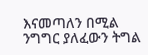እናመጣለን በሚል ንግግር ያለፈውን ትግል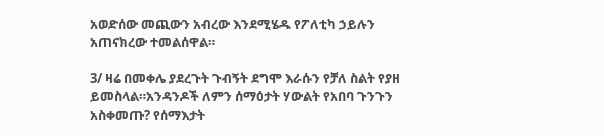አወድሰው መጪውን አብረው እንደሚሄዱ የፖለቲካ ኃይሉን አጠናክረው ተመልሰዋል።

3/ ዛሬ በመቀሌ ያደረጉት ጉብኝት ደግሞ እራሱን የቻለ ስልት የያዘ ይመስላል።አንዳንዶች ለምን ሰማዕታት ሃውልት የአበባ ጉንጉን አስቀመጡ? የሰማእታት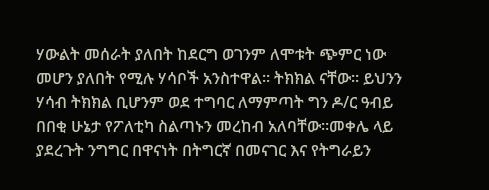ሃውልት መሰራት ያለበት ከደርግ ወገንም ለሞቱት ጭምር ነው መሆን ያለበት የሚሉ ሃሳቦች አንስተዋል። ትክክል ናቸው። ይህንን ሃሳብ ትክክል ቢሆንም ወደ ተግባር ለማምጣት ግን ዶ/ር ዓብይ በበቂ ሁኔታ የፖለቲካ ስልጣኑን መረከብ አለባቸው።መቀሌ ላይ ያደረጉት ንግግር በዋናነት በትግርኛ በመናገር እና የትግራይን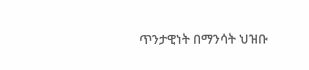ጥንታዊነት በማንሳት ህዝቡ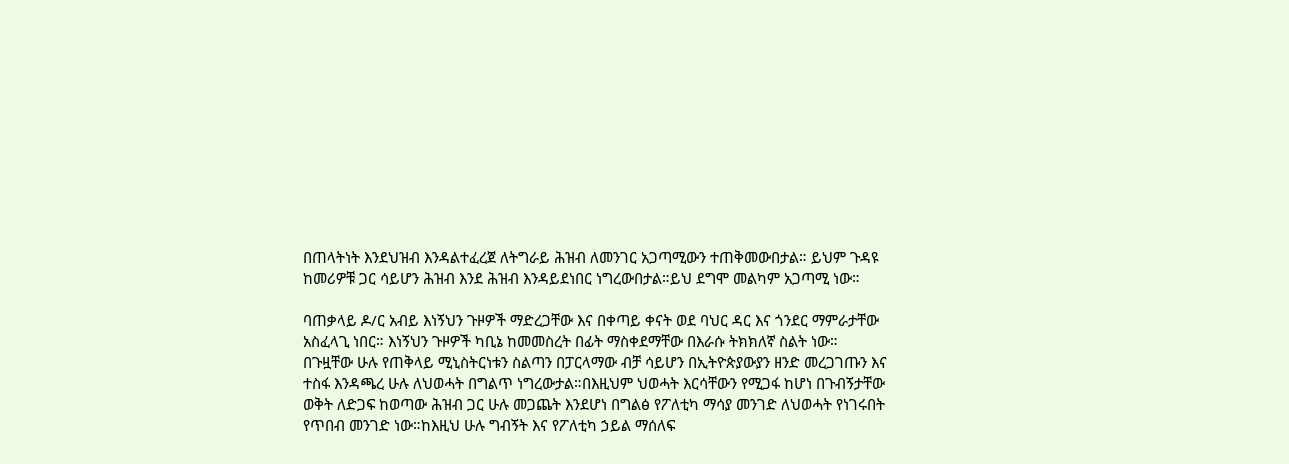በጠላትነት እንደህዝብ እንዳልተፈረጀ ለትግራይ ሕዝብ ለመንገር አጋጣሚውን ተጠቅመውበታል። ይህም ጉዳዩ ከመሪዎቹ ጋር ሳይሆን ሕዝብ እንደ ሕዝብ እንዳይደነበር ነግረውበታል።ይህ ደግሞ መልካም አጋጣሚ ነው።

ባጠቃላይ ዶ/ር አብይ እነኝህን ጉዞዎች ማድረጋቸው እና በቀጣይ ቀናት ወደ ባህር ዳር እና ጎንደር ማምራታቸው አስፈላጊ ነበር። እነኝህን ጉዞዎች ካቢኔ ከመመስረት በፊት ማስቀደማቸው በእራሱ ትክክለኛ ስልት ነው። በጉዟቸው ሁሉ የጠቅላይ ሚኒስትርነቱን ስልጣን በፓርላማው ብቻ ሳይሆን በኢትዮጵያውያን ዘንድ መረጋገጡን እና  ተስፋ እንዳጫረ ሁሉ ለህወሓት በግልጥ ነግረውታል።በእዚህም ህወሓት እርሳቸውን የሚጋፋ ከሆነ በጉብኝታቸው ወቅት ለድጋፍ ከወጣው ሕዝብ ጋር ሁሉ መጋጨት እንደሆነ በግልፅ የፖለቲካ ማሳያ መንገድ ለህወሓት የነገሩበት የጥበብ መንገድ ነው።ከእዚህ ሁሉ ግብኝት እና የፖለቲካ ኃይል ማሰለፍ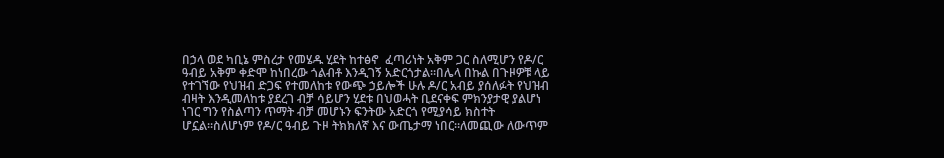በኃላ ወደ ካቢኔ ምስረታ የመሄዱ ሂደት ከተፅኖ  ፈጣሪነት አቅም ጋር ስለሚሆን የዶ/ር ዓብይ አቅም ቀድሞ ከነበረው ጎልብቶ እንዲገኝ አድርጎታል።በሌላ በኩል በጉዞዎቹ ላይ የተገኘው የህዝብ ድጋፍ የተመለከቱ የውጭ ኃይሎች ሁሉ ዶ/ር አብይ ያሰለፉት የህዝብ ብዛት እንዲመለከቱ ያደረገ ብቻ ሳይሆን ሂደቱ በህወሓት ቢደናቀፍ ምክንያታዊ ያልሆነ ነገር ግን የስልጣን ጥማት ብቻ መሆኑን ፍንትው አድርጎ የሚያሳይ ክስተት ሆኗል።ስለሆነም የዶ/ር ዓብይ ጉዞ ትክክለኛ እና ውጤታማ ነበር።ለመጪው ለውጥም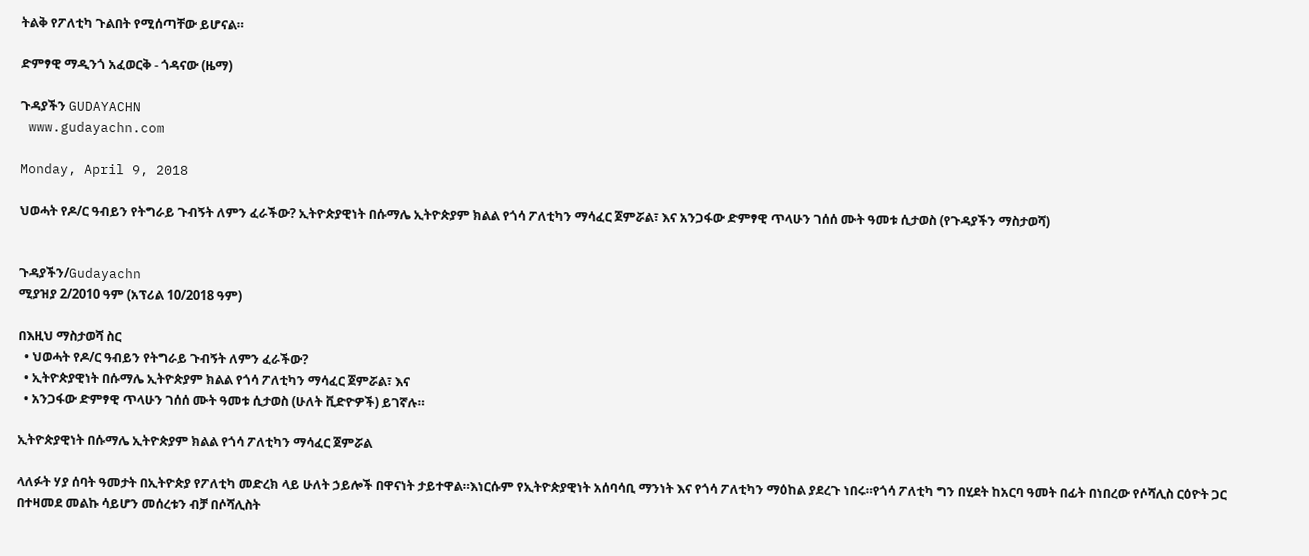ትልቅ የፖለቲካ ጉልበት የሚሰጣቸው ይሆናል።

ድምፃዊ ማዲንጎ አፈወርቅ - ጎዳናው (ዜማ)

ጉዳያችን GUDAYACHN
 www.gudayachn.com

Monday, April 9, 2018

ህወሓት የዶ/ር ዓብይን የትግራይ ጉብኝት ለምን ፈራችው? ኢትዮጵያዊነት በሱማሌ ኢትዮጵያም ክልል የጎሳ ፖለቲካን ማሳፈር ጀምሯል፣ እና አንጋፋው ድምፃዊ ጥላሁን ገሰሰ ሙት ዓመቱ ሲታወስ (የጉዳያችን ማስታወሻ)


ጉዳያችን/Gudayachn
ሚያዝያ 2/2010 ዓም (አፕሪል 10/2018 ዓም)

በእዚህ ማስታወሻ ስር
  • ህወሓት የዶ/ር ዓብይን የትግራይ ጉብኝት ለምን ፈራችው?
  • ኢትዮጵያዊነት በሱማሌ ኢትዮጵያም ክልል የጎሳ ፖለቲካን ማሳፈር ጀምሯል፣ እና
  • አንጋፋው ድምፃዊ ጥላሁን ገሰሰ ሙት ዓመቱ ሲታወስ (ሁለት ቪድዮዎች) ይገኛሉ።

ኢትዮጵያዊነት በሱማሌ ኢትዮጵያም ክልል የጎሳ ፖለቲካን ማሳፈር ጀምሯል

ላለፉት ሃያ ሰባት ዓመታት በኢትዮጵያ የፖለቲካ መድረክ ላይ ሁለት ኃይሎች በዋናነት ታይተዋል።እነርሱም የኢትዮጵያዊነት አሰባሳቢ ማንነት እና የጎሳ ፖለቲካን ማዕከል ያደረጉ ነበሩ።የጎሳ ፖለቲካ ግን በሂደት ከአርባ ዓመት በፊት በነበረው የሶሻሊስ ርዕዮት ጋር በተዛመደ መልኩ ሳይሆን መሰረቱን ብቻ በሶሻሊስት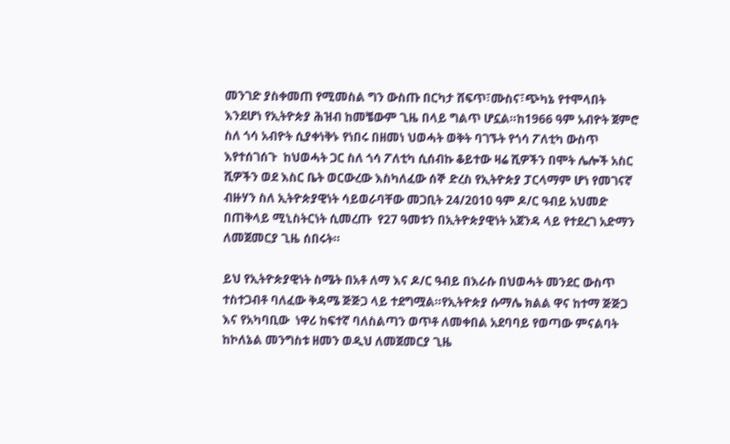መንገድ ያስቀመጠ የሚመስል ግን ውስጡ በርካታ ሸፍጥ፣ሙስና፣ጭካኔ የተሞላበት እንደሆነ የኢትዮጵያ ሕዝብ ከመቼውም ጊዜ በላይ ግልጥ ሆኗል።ከ1966 ዓም አብዮት ጀምሮ ስለ ጎሳ አብዮት ሲያቀነቅኑ የነበሩ በዘመነ ህወሓት ወቅት ባገኙት የጎሳ ፖለቲካ ውስጥ እየተሰገሰጉ  ከህወሓት ጋር ስለ ጎሳ ፖለቲካ ሲሰብኩ ቆይተው ዛሬ ሺዎችን በሞት ሌሎች አስር ሺዎችን ወደ እስር ቤት ወርውረው እስካለፈው ሰኞ ድረስ የኢትዮጵያ ፓርላማም ሆነ የመገናኛ ብዙሃን ስለ ኢትዮጵያዊነት ሳይወራባቸው መጋቢት 24/2010 ዓም ዶ/ር ዓብይ አህመድ በጠቅላይ ሚኒስትርነት ሲመረጡ  የ27 ዓመቱን በኢትዮጵያዊነት አጀንዳ ላይ የተደረገ አድማን ለመጀመርያ ጊዜ ሰበሩት።

ይህ የኢትዮጵያዊነት ስሜት በአቶ ለማ እና ዶ/ር ዓብይ በእራሱ በህወሓት መንደር ውስጥ ተስተጋብቶ ባለፈው ቅዳሜ ጅጅጋ ላይ ተደግሟል።የኢትዮጵያ ሱማሌ ክልል ዋና ከተማ ጅጅጋ እና የአካባቢው  ነዋሪ ከፍተኛ ባለስልጣን ወጥቶ ለመቀበል አደባባይ የወጣው ምናልባት ከኮለኔል መንግስቱ ዘመን ወዲህ ለመጀመርያ ጊዜ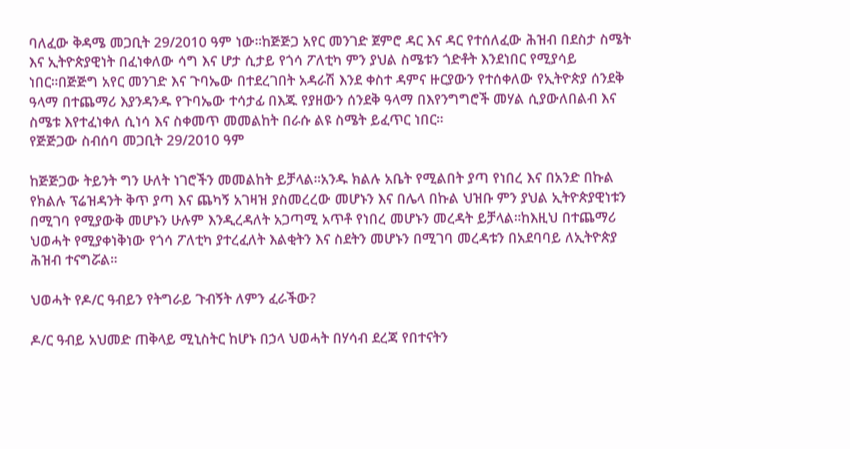ባለፈው ቅዳሜ መጋቢት 29/2010 ዓም ነው።ከጅጅጋ አየር መንገድ ጀምሮ ዳር እና ዳር የተሰለፈው ሕዝብ በደስታ ስሜት እና ኢትዮጵያዊነት በፈነቀለው ሳግ እና ሆታ ሲታይ የጎሳ ፖለቲካ ምን ያህል ስሜቱን ጎድቶት እንደነበር የሚያሳይ ነበር።በጅጅግ አየር መንገድ እና ጉባኤው በተደረገበት አዳራሽ እንደ ቀስተ ዳምና ዙርያውን የተሰቀለው የኢትዮጵያ ሰንደቅ ዓላማ በተጨማሪ እያንዳንዱ የጉባኤው ተሳታፊ በእጁ የያዘውን ሰንደቅ ዓላማ በእየንግግሮች መሃል ሲያውለበልብ እና ስሜቱ እየተፈነቀለ ሲነሳ እና ስቀመጥ መመልከት በራሱ ልዩ ስሜት ይፈጥር ነበር።
የጅጅጋው ስብሰባ መጋቢት 29/2010 ዓም

ከጅጅጋው ትይንት ግን ሁለት ነገሮችን መመልከት ይቻላል።አንዱ ክልሉ አቤት የሚልበት ያጣ የነበረ እና በአንድ በኩል የክልሉ ፕሬዝዳንት ቅጥ ያጣ እና ጨካኝ አገዛዝ ያስመረረው መሆኑን እና በሌላ በኩል ህዝቡ ምን ያህል ኢትዮጵያዊነቱን በሚገባ የሚያውቅ መሆኑን ሁሉም እንዲረዳለት አጋጣሚ አጥቶ የነበረ መሆኑን መረዳት ይቻላል።ከእዚህ በተጨማሪ ህወሓት የሚያቀነቅነው የጎሳ ፖለቲካ ያተረፈለት እልቂትን እና ስደትን መሆኑን በሚገባ መረዳቱን በአደባባይ ለኢትዮጵያ ሕዝብ ተናግሯል።

ህወሓት የዶ/ር ዓብይን የትግራይ ጉብኝት ለምን ፈራችው?

ዶ/ር ዓብይ አህመድ ጠቅላይ ሚኒስትር ከሆኑ በኃላ ህወሓት በሃሳብ ደረጃ የበተናትን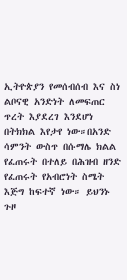ኢትዮጵያን የመሰብሰብ እና ስነ ልቦናዊ አንድነት ለመፍጠር ጥረት እያደረገ እንደሆነ በትክክል እየታየ ነው።በአንድ ሳምንት ውስጥ በሱማሌ ክልል የፈጠሩት በተለይ በሕዝብ ዘንድ የፈጠሩት የአብሮነት ስሜት እጅግ ከፍተኛ ነው። ይህንኑ ጉዞ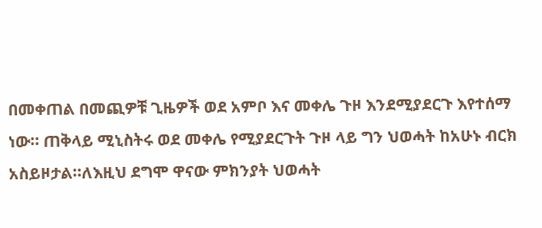በመቀጠል በመጪዎቹ ጊዜዎች ወደ አምቦ እና መቀሌ ጉዞ እንደሚያደርጉ እየተሰማ ነው። ጠቅላይ ሚኒስትሩ ወደ መቀሌ የሚያደርጉት ጉዞ ላይ ግን ህወሓት ከአሁኑ ብርክ አስይዞታል።ለእዚህ ደግሞ ዋናው ምክንያት ህወሓት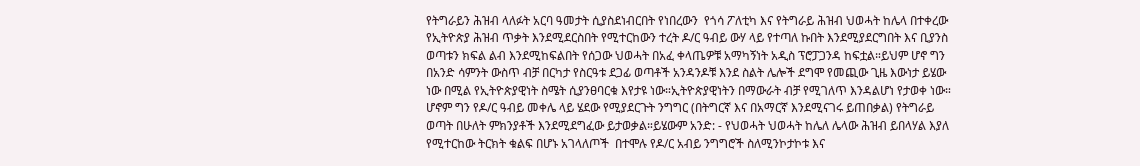የትግራይን ሕዝብ ላለፉት አርባ ዓመታት ሲያስደነብርበት የነበረውን  የጎሳ ፖለቲካ እና የትግራይ ሕዝብ ህወሓት ከሌላ በተቀረው የኢትዮጵያ ሕዝብ ጥቃት እንደሚደርስበት የሚተርከውን ተረት ዶ/ር ዓብይ ውሃ ላይ የተጣለ ኩበት እንደሚያደርግበት እና ቢያንስ ወጣቱን ክፍል ልብ እንደሚከፍልበት የሰጋው ህወሓት በአፈ ቀላጤዎቹ አማካኝነት አዲስ ፕሮፓጋንዳ ከፍቷል።ይህም ሆኖ ግን በአንድ ሳምንት ውስጥ ብቻ በርካታ የስርዓቱ ደጋፊ ወጣቶች አንዳንዶቹ እንደ ስልት ሌሎች ደግሞ የመጪው ጊዜ እውነታ ይሄው ነው በሚል የኢትዮጵያዊነት ስሜት ሲያንፀባርቁ እየታዩ ነው።ኢትዮጵያዊነትን በማውራት ብቻ የሚገለጥ እንዳልሆነ የታወቀ ነው። ሆኖም ግን የዶ/ር ዓብይ መቀሌ ላይ ሄደው የሚያደርጉት ንግግር (በትግርኛ እና በአማርኛ እንደሚናገሩ ይጠበቃል) የትግራይ ወጣት በሁለት ምክንያቶች እንደሚደግፈው ይታወቃል።ይሄውም አንድ: - የህወሓት ህወሓት ከሌለ ሌላው ሕዝብ ይበላሃል እያለ የሚተርከው ትርክት ቁልፍ በሆኑ አገላለጦች  በተሞሉ የዶ/ር አብይ ንግግሮች ስለሚንኮታኮቱ እና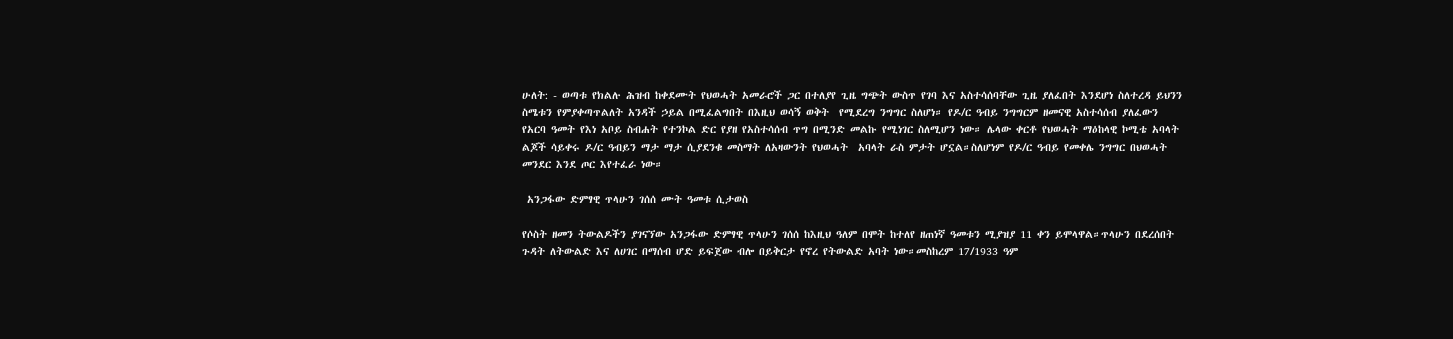ሁለት: - ወጣቱ የክልሉ ሕዝብ ከቀደሙት የህወሓት አመራሮች ጋር በተለያየ ጊዜ ግጭት ውስጥ የገባ እና አስተሳሰባቸው ጊዜ ያለፈበት እንደሆነ ስለተረዳ ይህንን ስሜቱን የምያቀጣጥልለት አንዳች ኃይል በሚፈልግበት በእዚህ ወሳኝ ወቅት  የሚደረግ ንግግር ስለሆነ። የዶ/ር ዓብይ ንግግርም ዘመናዊ አስተሳሰብ ያለፈውን የአርባ ዓመት የእነ አቦይ ስብሐት የተንኮል ድር የያዘ የአስተሳሰብ ጥግ በሚንድ መልኩ የሚነገር ስለሚሆን ነው። ሌላው ቀርቶ የህወሓት ማዕከላዊ ኮሚቴ አባላት ልጆች ሳይቀሩ ዶ/ር ዓብይን ማታ ማታ ሲያደንቁ መስማት ለአዛውንት የህወሓት  አባላት ራስ ምታት ሆኗል።ስለሆነም የዶ/ር ዓብይ የመቀሌ ንግግር በህወሓት መንደር እንደ ጦር እየተፈራ ነው።

 አንጋፋው ድምፃዊ ጥላሁን ገሰሰ ሙት ዓመቱ ሲታወስ

የሶስት ዘመን ትውልዶችን ያገናኘው አንጋፋው ድምፃዊ ጥላሁን ገሰሰ ከእዚህ ዓለም በሞት ከተለየ ዘጠነኛ ዓመቱን ሚያዝያ 11 ቀን ይሞላዋል።ጥላሁን በደረሰበት ጉዳት ለትውልድ እና ለሀገር በማሰብ ሆድ ይፍጀው ብሎ በይቅርታ የኖረ የትውልድ አባት ነው።መስከረም 17/1933 ዓም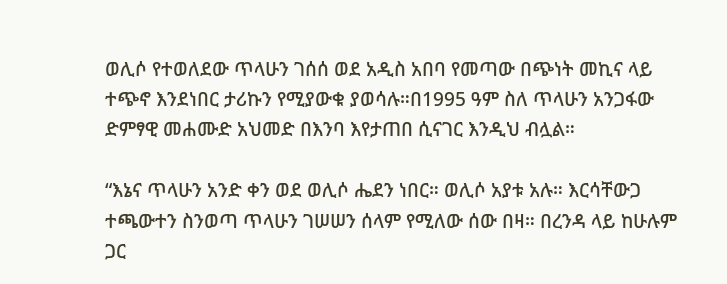ወሊሶ የተወለደው ጥላሁን ገሰሰ ወደ አዲስ አበባ የመጣው በጭነት መኪና ላይ ተጭኖ እንደነበር ታሪኩን የሚያውቁ ያወሳሉ።በ1995 ዓም ስለ ጥላሁን አንጋፋው ድምፃዊ መሐሙድ አህመድ በእንባ እየታጠበ ሲናገር እንዲህ ብሏል።

“እኔና ጥላሁን አንድ ቀን ወደ ወሊሶ ሔደን ነበር። ወሊሶ አያቱ አሉ። እርሳቸውጋ ተጫውተን ስንወጣ ጥላሁን ገሠሠን ሰላም የሚለው ሰው በዛ። በረንዳ ላይ ከሁሉም ጋር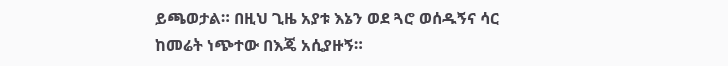ይጫወታል። በዚህ ጊዜ አያቱ እኔን ወደ ጓሮ ወሰዱኝና ሳር ከመሬት ነጭተው በእጄ አሲያዙኝ።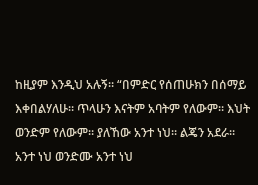ከዚያም እንዲህ አሉኝ። “በምድር የሰጠሁክን በሰማይ እቀበልሃለሁ። ጥላሁን እናትም አባትም የለውም። እህት ወንድም የለውም። ያለኸው አንተ ነህ። ልጄን አደራ። አንተ ነህ ወንድሙ አንተ ነህ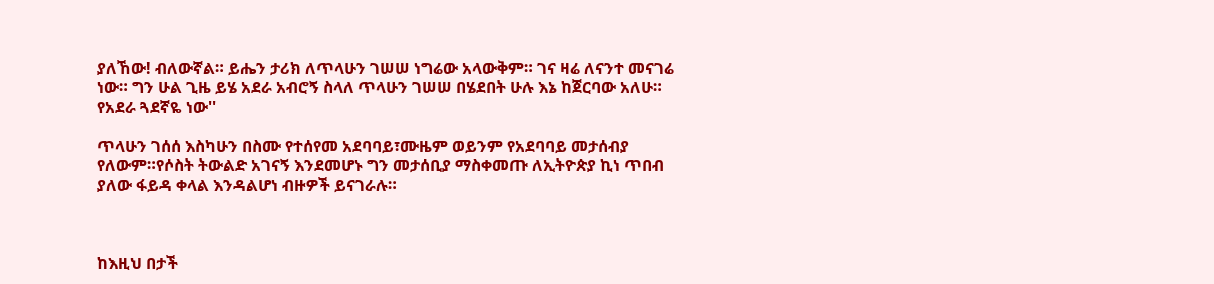ያለኸው! ብለውኛል። ይሔን ታሪክ ለጥላሁን ገሠሠ ነግሬው አላውቅም። ገና ዛሬ ለናንተ መናገሬ ነው። ግን ሁል ጊዜ ይሄ አደራ አብሮኝ ስላለ ጥላሁን ገሠሠ በሄደበት ሁሉ እኔ ከጀርባው አለሁ። የአደራ ጓደኛዬ ነው''

ጥላሁን ገሰሰ እስካሁን በስሙ የተሰየመ አደባባይ፣ሙዜም ወይንም የአደባባይ መታሰብያ የለውም።የሶስት ትውልድ አገናኝ እንደመሆኑ ግን መታሰቢያ ማስቀመጡ ለኢትዮጵያ ኪነ ጥበብ ያለው ፋይዳ ቀላል እንዳልሆነ ብዙዎች ይናገራሉ።



ከእዚህ በታች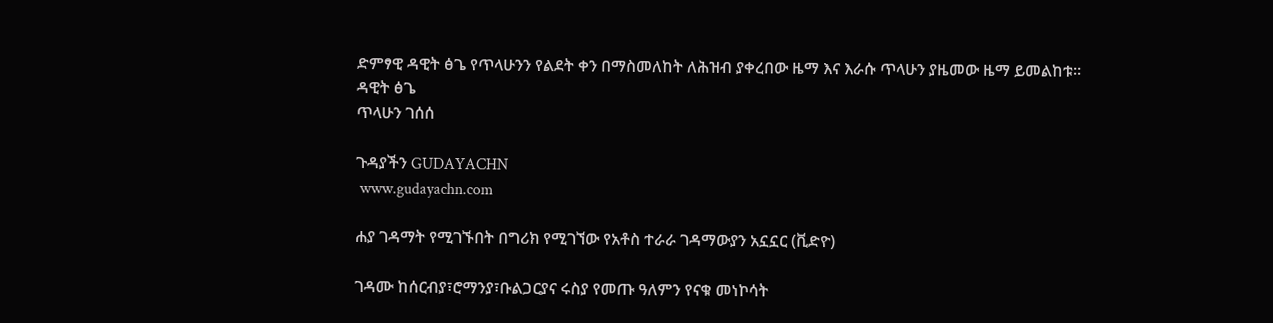ድምፃዊ ዳዊት ፅጌ የጥላሁንን የልደት ቀን በማስመለከት ለሕዝብ ያቀረበው ዜማ እና እራሱ ጥላሁን ያዜመው ዜማ ይመልከቱ።
ዳዊት ፅጌ
ጥላሁን ገሰሰ

ጉዳያችን GUDAYACHN
 www.gudayachn.com

ሐያ ገዳማት የሚገኙበት በግሪክ የሚገኘው የአቶስ ተራራ ገዳማውያን አኗኗር (ቪድዮ)

ገዳሙ ከሰርብያ፣ሮማንያ፣ቡልጋርያና ሩስያ የመጡ ዓለምን የናቁ መነኮሳት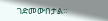ገድመውበታል።